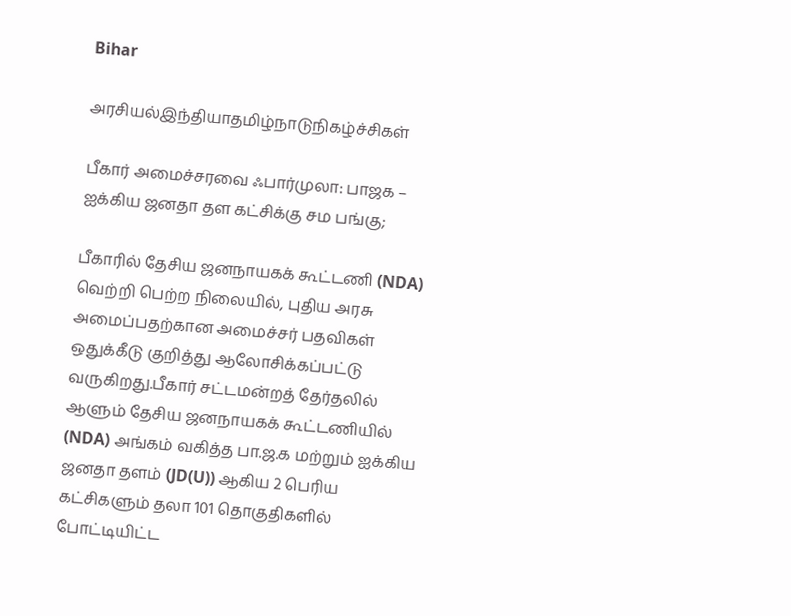Bihar

அரசியல்இந்தியாதமிழ்நாடுநிகழ்ச்சிகள்

பீகார் அமைச்சரவை ஃபார்முலா: பாஜக – ஐக்கிய ஜனதா தள கட்சிக்கு சம பங்கு;

பீகாரில் தேசிய ஜனநாயகக் கூட்டணி (NDA) வெற்றி பெற்ற நிலையில், புதிய அரசு அமைப்பதற்கான அமைச்சர் பதவிகள் ஒதுக்கீடு குறித்து ஆலோசிக்கப்பட்டு வருகிறது.பீகார் சட்டமன்றத் தேர்தலில் ஆளும் தேசிய ஜனநாயகக் கூட்டணியில் (NDA) அங்கம் வகித்த பா.ஜ.க மற்றும் ஐக்கிய ஜனதா தளம் (JD(U)) ஆகிய 2 பெரிய கட்சிகளும் தலா 101 தொகுதிகளில் போட்டியிட்ட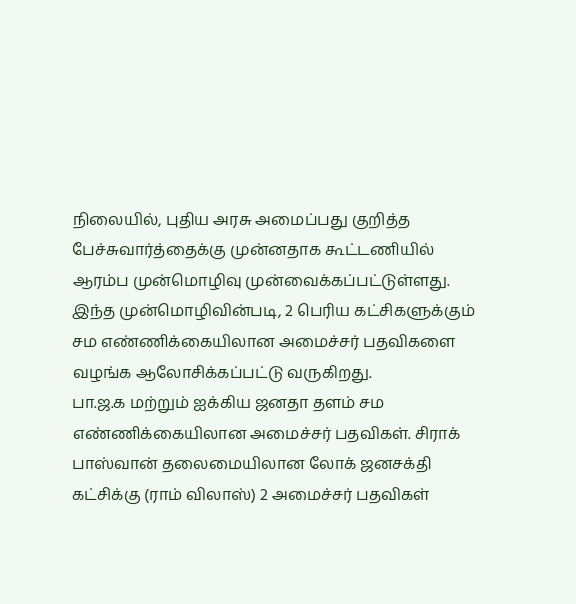நிலையில், புதிய அரசு அமைப்பது குறித்த பேச்சுவார்த்தைக்கு முன்னதாக கூட்டணியில் ஆரம்ப முன்மொழிவு முன்வைக்கப்பட்டுள்ளது. இந்த முன்மொழிவின்படி, 2 பெரிய கட்சிகளுக்கும் சம எண்ணிக்கையிலான அமைச்சர் பதவிகளை வழங்க ஆலோசிக்கப்பட்டு வருகிறது.
பா.ஜ.க மற்றும் ஐக்கிய ஜனதா தளம் சம எண்ணிக்கையிலான அமைச்சர் பதவிகள். சிராக் பாஸ்வான் தலைமையிலான லோக் ஜனசக்தி கட்சிக்கு (ராம் விலாஸ்) 2 அமைச்சர் பதவிகள்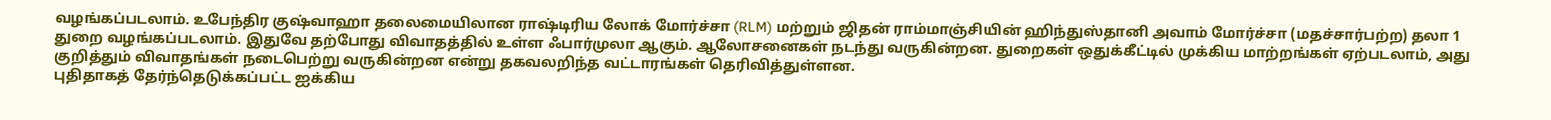வழங்கப்படலாம். உபேந்திர குஷ்வாஹா தலைமையிலான ராஷ்டிரிய லோக் மோர்ச்சா (RLM) மற்றும் ஜிதன் ராம்மாஞ்சியின் ஹிந்துஸ்தானி அவாம் மோர்ச்சா (மதச்சார்பற்ற) தலா 1 துறை வழங்கப்படலாம். இதுவே தற்போது விவாதத்தில் உள்ள ஃபார்முலா ஆகும். ஆலோசனைகள் நடந்து வருகின்றன. துறைகள் ஒதுக்கீட்டில் முக்கிய மாற்றங்கள் ஏற்படலாம், அது குறித்தும் விவாதங்கள் நடைபெற்று வருகின்றன என்று தகவலறிந்த வட்டாரங்கள் தெரிவித்துள்ளன.
புதிதாகத் தேர்ந்தெடுக்கப்பட்ட ஐக்கிய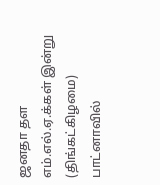ஜனதா தள எம்.எல்.ஏ.க்கள் இன்று (திங்கட்கிழமை) பாட்னாவில்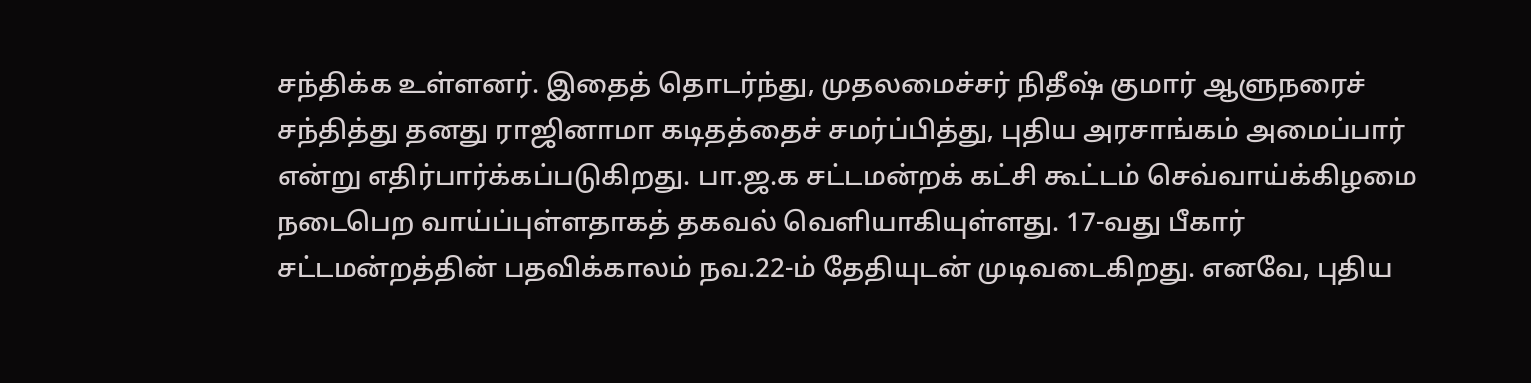சந்திக்க உள்ளனர். இதைத் தொடர்ந்து, முதலமைச்சர் நிதீஷ் குமார் ஆளுநரைச் சந்தித்து தனது ராஜினாமா கடிதத்தைச் சமர்ப்பித்து, புதிய அரசாங்கம் அமைப்பார் என்று எதிர்பார்க்கப்படுகிறது. பா.ஜ.க சட்டமன்றக் கட்சி கூட்டம் செவ்வாய்க்கிழமை நடைபெற வாய்ப்புள்ளதாகத் தகவல் வெளியாகியுள்ளது. 17-வது பீகார் சட்டமன்றத்தின் பதவிக்காலம் நவ.22-ம் தேதியுடன் முடிவடைகிறது. எனவே, புதிய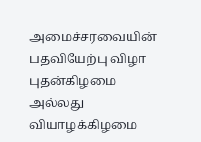அமைச்சரவையின் பதவியேற்பு விழா புதன்கிழமை அல்லது வியாழக்கிழமை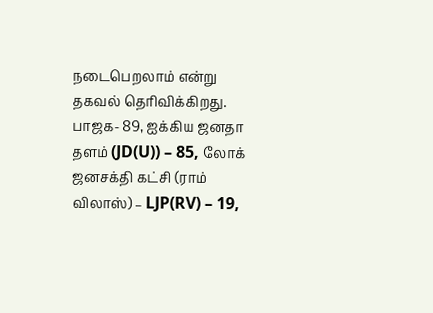நடைபெறலாம் என்று தகவல் தெரிவிக்கிறது. பாஜக- 89, ஐக்கிய ஜனதா தளம் (JD(U)) – 85, லோக் ஜனசக்தி கட்சி (ராம் விலாஸ்) – LJP(RV) – 19,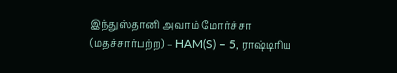இந்துஸ்தானி அவாம் மோர்ச்சா (மதச்சார்பற்ற) – HAM(S) – 5, ராஷ்டிரிய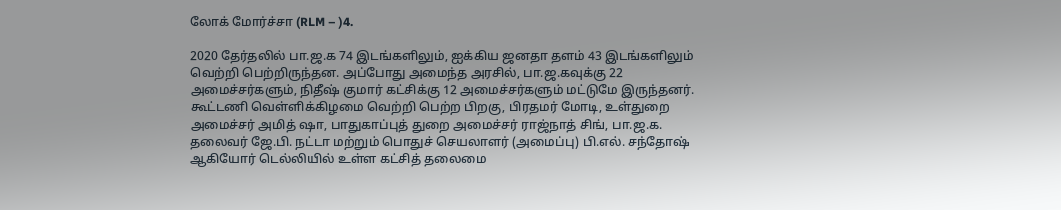லோக் மோர்ச்சா (RLM – )4.

2020 தேர்தலில் பா.ஜ.க 74 இடங்களிலும், ஐக்கிய ஜனதா தளம் 43 இடங்களிலும் வெற்றி பெற்றிருந்தன. அப்போது அமைந்த அரசில், பா.ஜ.கவுக்கு 22 அமைச்சர்களும், நிதீஷ் குமார் கட்சிக்கு 12 அமைச்சர்களும் மட்டுமே இருந்தனர். கூட்டணி வெள்ளிக்கிழமை வெற்றி பெற்ற பிறகு, பிரதமர் மோடி, உள்துறை அமைச்சர் அமித் ஷா, பாதுகாப்புத் துறை அமைச்சர் ராஜ்நாத் சிங், பா.ஜ.க. தலைவர் ஜே.பி. நட்டா மற்றும் பொதுச் செயலாளர் (அமைப்பு) பி.எல். சந்தோஷ் ஆகியோர் டெல்லியில் உள்ள கட்சித் தலைமை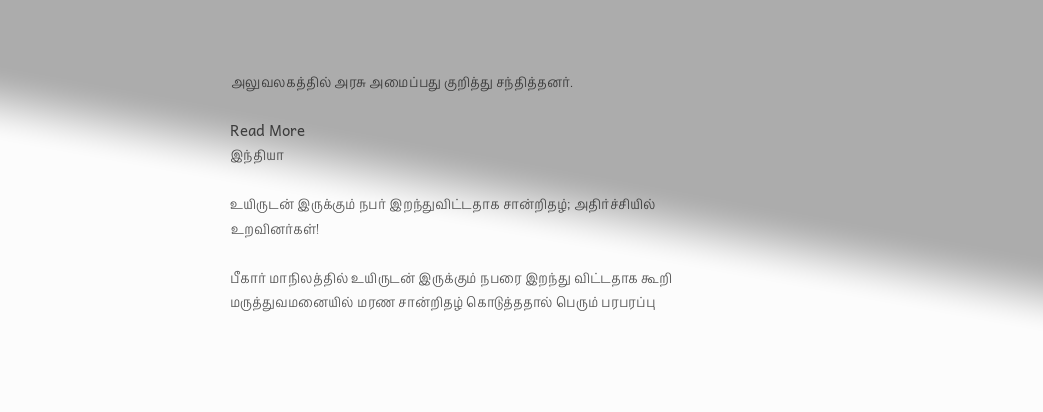அலுவலகத்தில் அரசு அமைப்பது குறித்து சந்தித்தனர்.

Read More
இந்தியா

உயிருடன் இருக்கும் நபர் இறந்துவிட்டதாக சான்றிதழ்; அதிர்ச்சியில் உறவினர்கள்!

பீகார் மாநிலத்தில் உயிருடன் இருக்கும் நபரை இறந்து விட்டதாக கூறி மருத்துவமனையில் மரண சான்றிதழ் கொடுத்ததால் பெரும் பரபரப்பு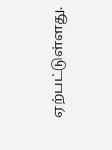ஏற்பட்டுள்ளது.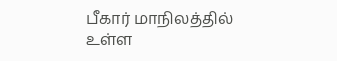பீகார் மாநிலத்தில் உள்ள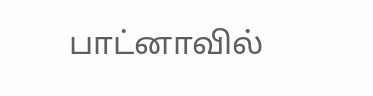பாட்னாவில்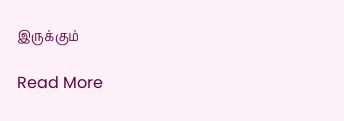இருக்கும்

Read More